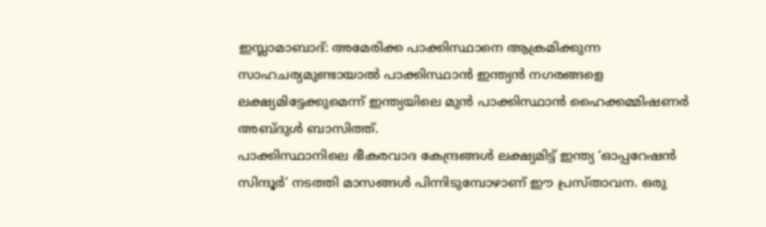ഇസ്ലാമാബാദ്: അമേരിക്ക പാക്കിസ്ഥാനെ ആക്രമിക്കുന്ന സാഹചര്യമുണ്ടായാൽ പാക്കിസ്ഥാൻ ഇന്ത്യൻ നഗരങ്ങളെ ലക്ഷ്യമിട്ടേക്കുമെന്ന് ഇന്ത്യയിലെ മുൻ പാക്കിസ്ഥാൻ ഹൈക്കമ്മിഷണർ അബ്ദുൾ ബാസിത്ത്.
പാക്കിസ്ഥാനിലെ ഭീകരവാദ കേന്ദ്രങ്ങൾ ലക്ഷ്യമിട്ട് ഇന്ത്യ ‘ഓപ്പറേഷൻ സിന്ദൂർ’ നടത്തി മാസങ്ങൾ പിന്നിടുമ്പോഴാണ് ഈ പ്രസ്താവന. ഒരു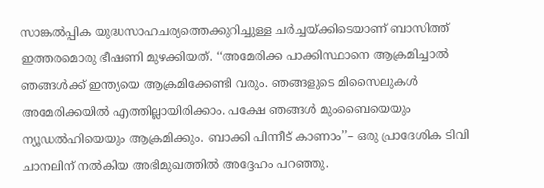സാങ്കൽപ്പിക യുദ്ധസാഹചര്യത്തെക്കുറിച്ചുള്ള ചർച്ചയ്ക്കിടെയാണ് ബാസിത്ത് ഇത്തരമൊരു ഭീഷണി മുഴക്കിയത്. ‘‘അമേരിക്ക പാക്കിസ്ഥാനെ ആക്രമിച്ചാൽ ഞങ്ങൾക്ക് ഇന്ത്യയെ ആക്രമിക്കേണ്ടി വരും. ഞങ്ങളുടെ മിസൈലുകൾ അമേരിക്കയിൽ എത്തില്ലായിരിക്കാം. പക്ഷേ ഞങ്ങൾ മുംബൈയെയും ന്യൂഡൽഹിയെയും ആക്രമിക്കും. ബാക്കി പിന്നീട് കാണാം’’– ഒരു പ്രാദേശിക ടിവി ചാനലിന് നൽകിയ അഭിമുഖത്തിൽ അദ്ദേഹം പറഞ്ഞു.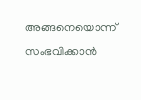അങ്ങനെയൊന്ന് സംഭവിക്കാൻ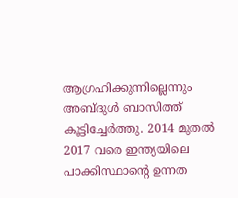ആഗ്രഹിക്കുന്നില്ലെന്നും അബ്ദുൾ ബാസിത്ത് കൂട്ടിച്ചേർത്തു. 2014 മുതൽ 2017 വരെ ഇന്ത്യയിലെ പാക്കിസ്ഥാന്റെ ഉന്നത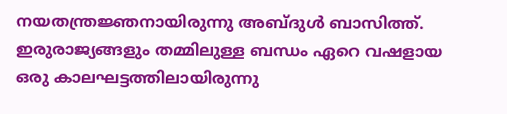നയതന്ത്രജ്ഞനായിരുന്നു അബ്ദുൾ ബാസിത്ത്. ഇരുരാജ്യങ്ങളും തമ്മിലുള്ള ബന്ധം ഏറെ വഷളായ ഒരു കാലഘട്ടത്തിലായിരുന്നു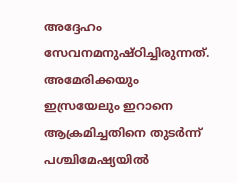അദ്ദേഹം സേവനമനുഷ്ഠിച്ചിരുന്നത്. അമേരിക്കയും ഇസ്രയേലും ഇറാനെ ആക്രമിച്ചതിനെ തുടർന്ന് പശ്ചിമേഷ്യയിൽ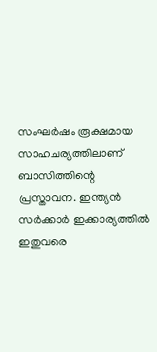സംഘർഷം രൂക്ഷമായ സാഹചര്യത്തിലാണ് ബാസിത്തിന്റെ പ്രസ്താവന. ഇന്ത്യൻ സർക്കാർ ഇക്കാര്യത്തിൽ ഇതുവരെ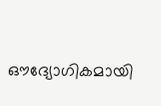ഔദ്യോഗികമായി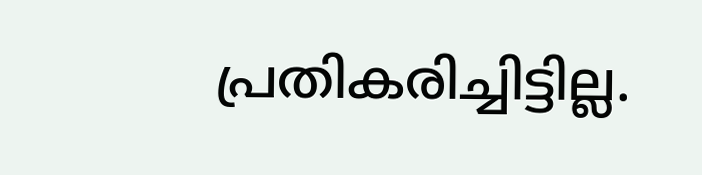പ്രതികരിച്ചിട്ടില്ല.